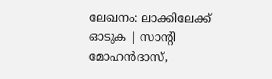ലേഖനം: ലാക്കിലേക്ക് ഓടുക | സാന്റി മോഹൻദാസ്,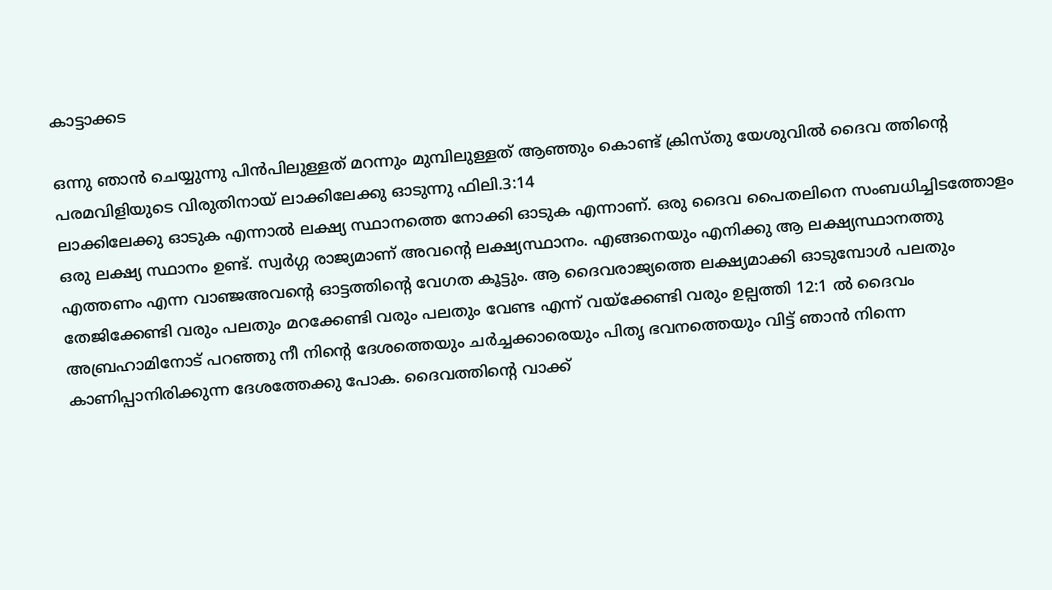കാട്ടാക്കട

ഒന്നു ഞാൻ ചെയ്യുന്നു പിൻപിലുള്ളത് മറന്നും മുമ്പിലുള്ളത് ആഞ്ഞും കൊണ്ട് ക്രിസ്തു യേശുവിൽ ദൈവ ത്തിന്റെ പരമവിളിയുടെ വിരുതിനായ്‌ ലാക്കിലേക്കു ഓടുന്നു ഫിലി.3:14
ലാക്കിലേക്കു ഓടുക എന്നാൽ ലക്ഷ്യ സ്ഥാനത്തെ നോക്കി ഓടുക എന്നാണ്. ഒരു ദൈവ പൈതലിനെ സംബധിച്ചിടത്തോളം ഒരു ലക്ഷ്യ സ്ഥാനം ഉണ്ട്. സ്വർഗ്ഗ രാജ്യമാണ് അവന്റെ ലക്ഷ്യസ്ഥാനം. എങ്ങനെയും എനിക്കു ആ ലക്ഷ്യസ്ഥാനത്തു എത്തണം എന്ന വാഞ്ജഅവന്റെ ഓട്ടത്തിന്റെ വേഗത കൂട്ടും. ആ ദൈവരാജ്യത്തെ ലക്ഷ്യമാക്കി ഓടുമ്പോൾ പലതും തേജിക്കേണ്ടി വരും പലതും മറക്കേണ്ടി വരും പലതും വേണ്ട എന്ന് വയ്‌ക്കേണ്ടി വരും ഉല്പത്തി 12:1 ൽ ദൈവം അബ്രഹാമിനോട് പറഞ്ഞു നീ നിന്റെ ദേശത്തെയും ചർച്ചക്കാരെയും പിതൃ ഭവനത്തെയും വിട്ട് ഞാൻ നിന്നെ കാണിപ്പാനിരിക്കുന്ന ദേശത്തേക്കു പോക. ദൈവത്തിന്റെ വാക്ക്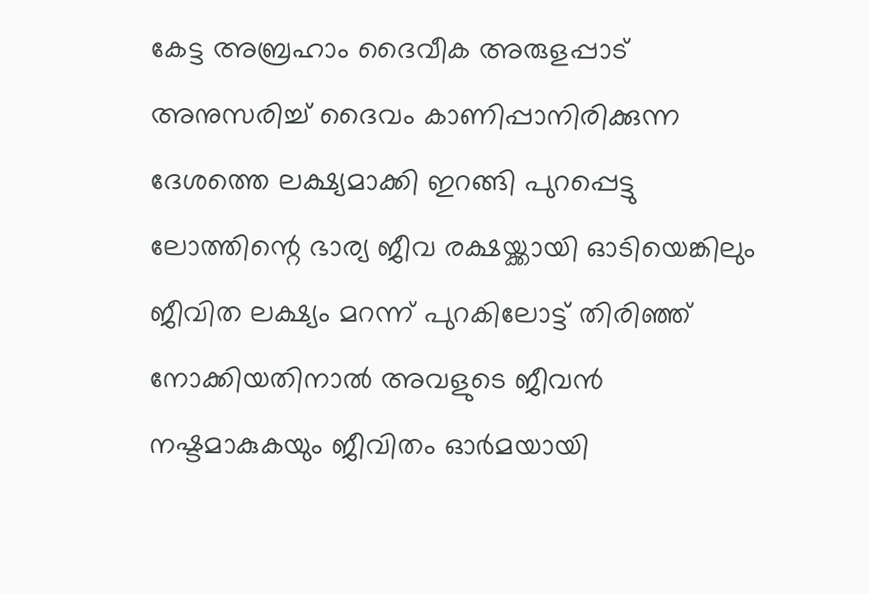കേട്ട അബ്രഹാം ദൈവീക അരുളപ്പാട് അനുസരിച്ച് ദൈവം കാണിപ്പാനിരിക്കുന്ന ദേശത്തെ ലക്ഷ്യമാക്കി ഇറങ്ങി പുറപ്പെട്ടു ലോത്തിന്റെ ഭാര്യ ജീവ രക്ഷയ്ക്കായി ഓടിയെങ്കിലും ജീവിത ലക്ഷ്യം മറന്ന് പുറകിലോട്ട് തിരിഞ്ഞ് നോക്കിയതിനാൽ അവളുടെ ജീവൻ നഷ്ടമാകുകയും ജീവിതം ഓർമയായി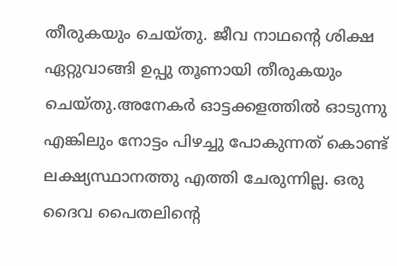തീരുകയും ചെയ്തു. ജീവ നാഥന്റെ ശിക്ഷ ഏറ്റുവാങ്ങി ഉപ്പു തൂണായി തീരുകയും ചെയ്തു.അനേകർ ഓട്ടക്കളത്തിൽ ഓടുന്നു എങ്കിലും നോട്ടം പിഴച്ചു പോകുന്നത് കൊണ്ട് ലക്ഷ്യസ്ഥാനത്തു എത്തി ചേരുന്നില്ല. ഒരു ദൈവ പൈതലിന്റെ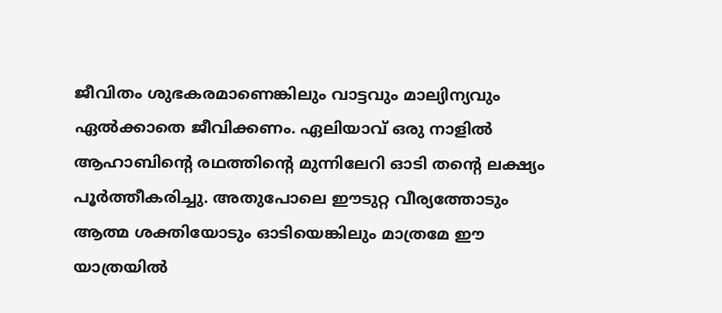ജീവിതം ശുഭകരമാണെങ്കിലും വാട്ടവും മാല്യിന്യവും ഏൽക്കാതെ ജീവിക്കണം. ഏലിയാവ് ഒരു നാളിൽ ആഹാബിന്റെ രഥത്തിന്റെ മുന്നിലേറി ഓടി തന്റെ ലക്ഷ്യം പൂർത്തീകരിച്ചു. അതുപോലെ ഈടുറ്റ വീര്യത്തോടും ആത്മ ശക്തിയോടും ഓടിയെങ്കിലും മാത്രമേ ഈ യാത്രയിൽ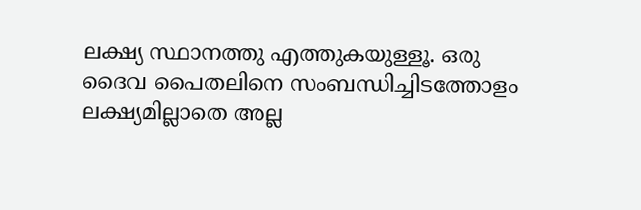ലക്ഷ്യ സ്ഥാനത്തു എത്തുകയുള്ളൂ. ഒരു ദൈവ പൈതലിനെ സംബന്ധിച്ചിടത്തോളം ലക്ഷ്യമില്ലാതെ അല്ല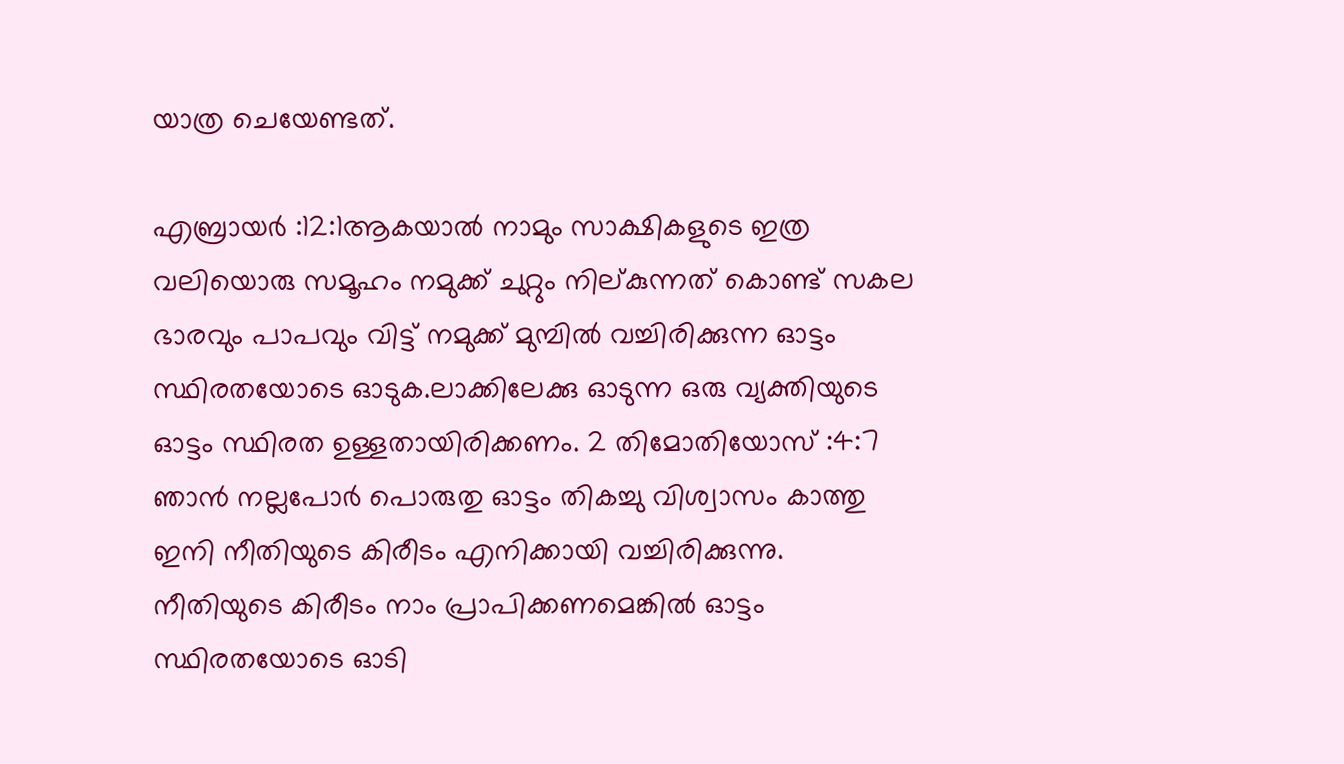യാത്ര ചെയേണ്ടത്.

എബ്രായർ :12:1ആകയാൽ നാമും സാക്ഷികളുടെ ഇത്ര വലിയൊരു സമൂഹം നമുക്ക് ചുറ്റും നില്കുന്നത് കൊണ്ട് സകല ഭാരവും പാപവും വിട്ട് നമുക്ക് മുമ്പിൽ വച്ചിരിക്കുന്ന ഓട്ടം സ്ഥിരതയോടെ ഓടുക.ലാക്കിലേക്കു ഓടുന്ന ഒരു വ്യക്തിയുടെ ഓട്ടം സ്ഥിരത ഉള്ളതായിരിക്കണം. 2 തിമോതിയോസ് :4:7 ഞാൻ നല്ലപോർ പൊരുതു ഓട്ടം തികച്ചു വിശ്വാസം കാത്തു ഇനി നീതിയുടെ കിരീടം എനിക്കായി വച്ചിരിക്കുന്നു. നീതിയുടെ കിരീടം നാം പ്രാപിക്കണമെങ്കിൽ ഓട്ടം സ്ഥിരതയോടെ ഓടി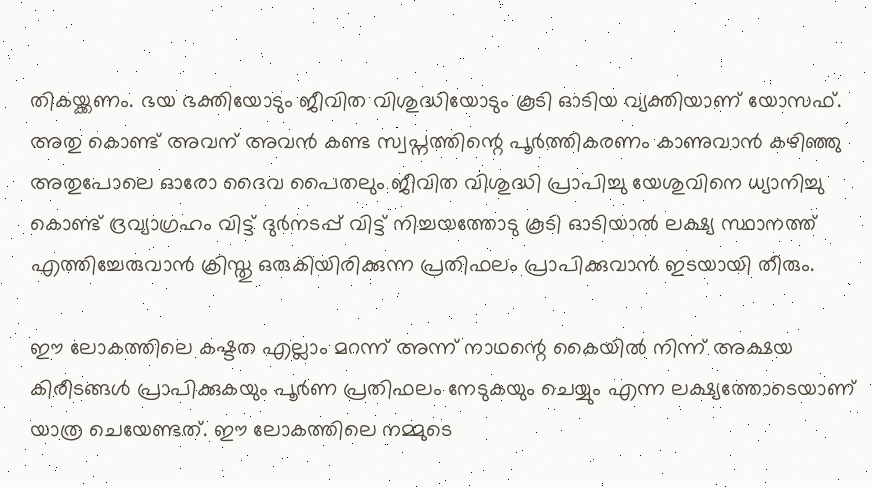തികയ്ക്കണം. ഭയ ഭക്തിയോടും ജീവിത വിശുദ്ധിയോടും കൂടി ഓടിയ വ്യക്തിയാണ് യോസഫ്. അതു കൊണ്ട് അവന് അവൻ കണ്ട സ്വപ്നത്തിന്റെ പൂർത്തികരണം കാണുവാൻ കഴിഞ്ഞു അതുപോലെ ഓരോ ദൈവ പൈതലും ജീവിത വിശുദ്ധി പ്രാപിച്ചു യേശുവിനെ ധ്യാനിച്ചു കൊണ്ട് ദ്രവ്യാഗ്രഹം വിട്ട് ദുർനടപ്പ് വിട്ട് നിച്ചയത്തോടു കൂടി ഓടിയാൽ ലക്ഷ്യ സ്ഥാനത്ത് എത്തിച്ചേരുവാൻ ക്രിസ്തു ഒരുകിയിരിക്കുന്ന പ്രതിഫലം പ്രാപിക്കുവാൻ ഇടയായി തീരും.

ഈ ലോകത്തിലെ കഷ്ടത എല്ലാം മറന്ന് അന്ന് നാഥന്റെ കൈയിൽ നിന്ന് അക്ഷയ കിരീടങ്ങൾ പ്രാപിക്കുകയും പൂർണ പ്രതിഫലം നേടുകയും ചെയ്യും എന്ന ലക്ഷ്യത്തോടെയാണ് യാത്ര ചെയേണ്ടത്. ഈ ലോകത്തിലെ നമ്മുടെ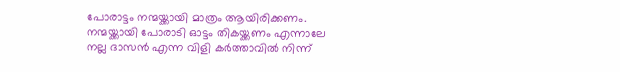പോരാട്ടം നന്മയ്ക്കായി മാത്രം ആയിരിക്കണം. നന്മയ്ക്കായി പോരാടി ഓട്ടം തികയ്ക്കണം എന്നാലേ നല്ല ദാസൻ എന്ന വിളി കർത്താവിൽ നിന്ന്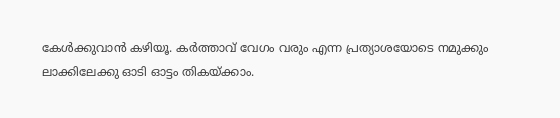കേൾക്കുവാൻ കഴിയൂ. കർത്താവ് വേഗം വരും എന്ന പ്രത്യാശയോടെ നമുക്കും ലാക്കിലേക്കു ഓടി ഓട്ടം തികയ്ക്കാം.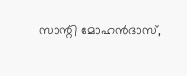സാന്റി മോഹൻദാസ്,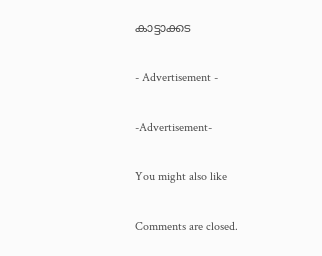കാട്ടാക്കട

- Advertisement -

-Advertisement-

You might also like

Comments are closed.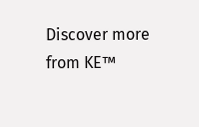Discover more from KE™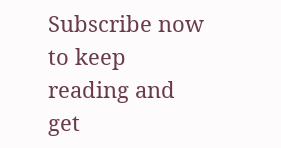Subscribe now to keep reading and get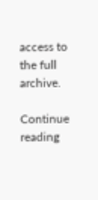access to the full archive.

Continue reading